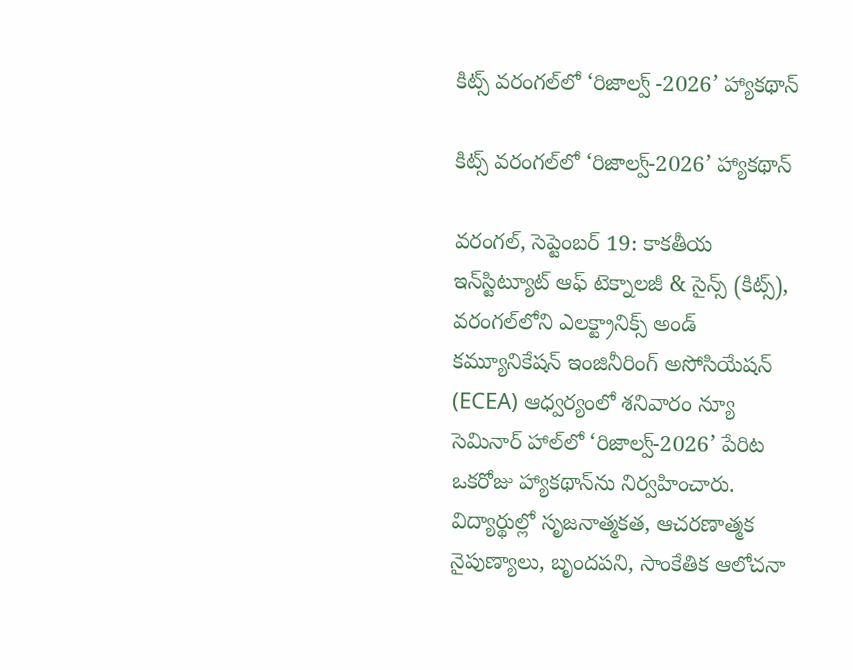కిట్స్‌ వరంగల్‌లో ‘రిజాల్వ్ -2026’ హ్యాకథాన్‌

కిట్స్‌ వరంగల్‌లో ‘రిజాల్వ్‌-2026’ హ్యాకథాన్‌

వరంగల్‌, సెప్టెంబర్‌ 19: కాకతీయ ఇన్‌స్టిట్యూట్‌ ఆఫ్‌ టెక్నాలజీ & సైన్స్‌ (కిట్స్‌), వరంగల్‌లోని ఎలక్ట్రానిక్స్‌ అండ్‌ కమ్యూనికేషన్‌ ఇంజినీరింగ్‌ అసోసియేషన్‌ (ECEA) ఆధ్వర్యంలో శనివారం న్యూ సెమినార్‌ హాల్‌లో ‘రిజాల్వ్‌-2026’ పేరిట ఒకరోజు హ్యాకథాన్‌ను నిర్వహించారు. విద్యార్థుల్లో సృజనాత్మకత, ఆచరణాత్మక నైపుణ్యాలు, బృందపని, సాంకేతిక ఆలోచనా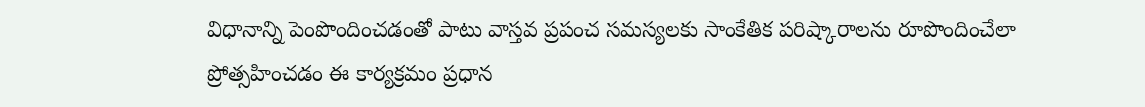విధానాన్ని పెంపొందించడంతో పాటు వాస్తవ ప్రపంచ సమస్యలకు సాంకేతిక పరిష్కారాలను రూపొందించేలా ప్రోత్సహించడం ఈ కార్యక్రమం ప్రధాన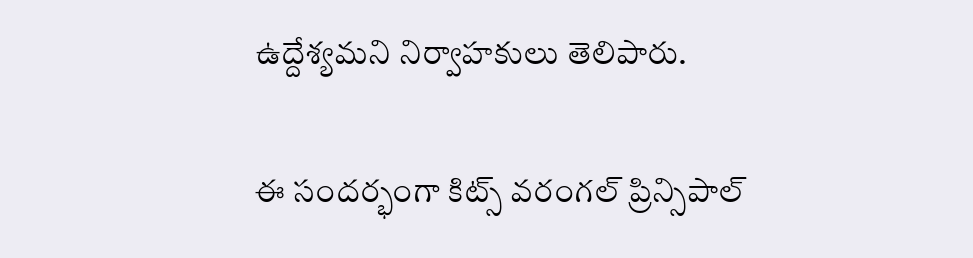ఉద్దేశ్యమని నిర్వాహకులు తెలిపారు.

ఈ సందర్భంగా కిట్స్‌ వరంగల్‌ ప్రిన్సిపాల్‌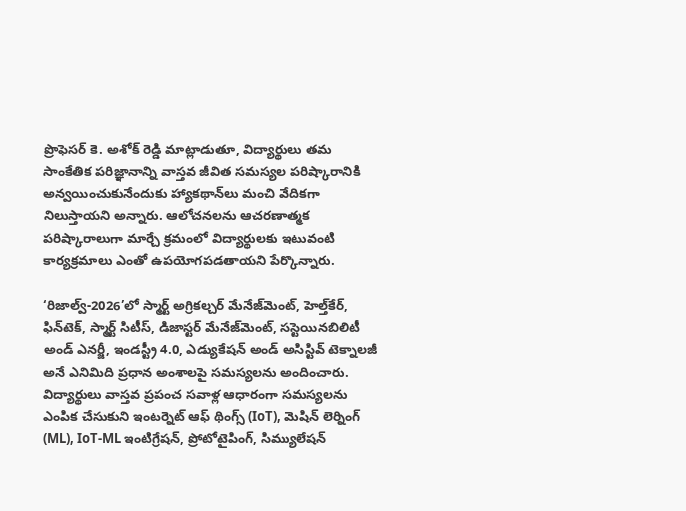ప్రొఫెసర్‌ కె. అశోక్‌ రెడ్డి మాట్లాడుతూ, విద్యార్థులు తమ సాంకేతిక పరిజ్ఞానాన్ని వాస్తవ జీవిత సమస్యల పరిష్కారానికి అన్వయించుకునేందుకు హ్యాకథాన్‌లు మంచి వేదికగా నిలుస్తాయని అన్నారు. ఆలోచనలను ఆచరణాత్మక పరిష్కారాలుగా మార్చే క్రమంలో విద్యార్థులకు ఇటువంటి కార్యక్రమాలు ఎంతో ఉపయోగపడతాయని పేర్కొన్నారు.

‘రిజాల్వ్‌-2026’లో స్మార్ట్‌ అగ్రికల్చర్‌ మేనేజ్‌మెంట్‌, హెల్త్‌కేర్‌, ఫిన్‌టెక్‌, స్మార్ట్‌ సిటీస్‌, డిజాస్టర్‌ మేనేజ్‌మెంట్‌, సస్టెయినబిలిటీ అండ్‌ ఎనర్జీ, ఇండస్ట్రీ 4.0, ఎడ్యుకేషన్‌ అండ్‌ అసిస్టివ్‌ టెక్నాలజీ అనే ఎనిమిది ప్రధాన అంశాలపై సమస్యలను అందించారు. విద్యార్థులు వాస్తవ ప్రపంచ సవాళ్ల ఆధారంగా సమస్యలను ఎంపిక చేసుకుని ఇంటర్నెట్‌ ఆఫ్‌ థింగ్స్‌ (IoT), మెషిన్‌ లెర్నింగ్‌ (ML), IoT-ML ఇంటిగ్రేషన్‌, ప్రోటోటైపింగ్‌, సిమ్యులేషన్‌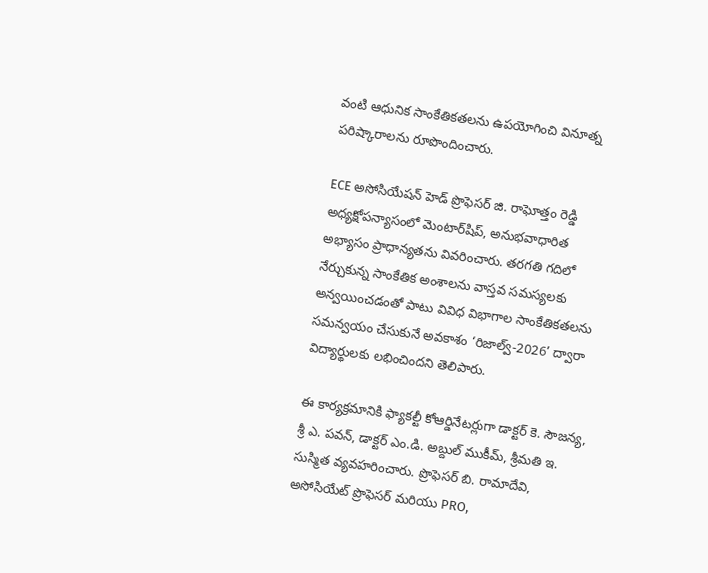వంటి ఆధునిక సాంకేతికతలను ఉపయోగించి వినూత్న పరిష్కారాలను రూపొందించారు.

ECE అసోసియేషన్‌ హెడ్‌ ప్రొఫెసర్‌ జి. రాఘోత్తం రెడ్డి అధ్యక్షోపన్యాసంలో మెంటార్‌షిప్‌, అనుభవాధారిత అభ్యాసం ప్రాధాన్యతను వివరించారు. తరగతి గదిలో నేర్చుకున్న సాంకేతిక అంశాలను వాస్తవ సమస్యలకు అన్వయించడంతో పాటు వివిధ విభాగాల సాంకేతికతలను సమన్వయం చేసుకునే అవకాశం ‘రిజాల్వ్‌-2026’ ద్వారా విద్యార్థులకు లభించిందని తెలిపారు.

ఈ కార్యక్రమానికి ఫ్యాకల్టీ కోఆర్డినేటర్లుగా డాక్టర్‌ కె. సౌజన్య, శ్రీ ఎ. పవన్‌, డాక్టర్‌ ఎం.డి. అబ్దుల్‌ ముకీమ్‌, శ్రీమతి ఇ. సుస్మిత వ్యవహరించారు. ప్రొఫెసర్‌ బి. రామాదేవి, అసోసియేట్‌ ప్రొఫెసర్‌ మరియు PRO,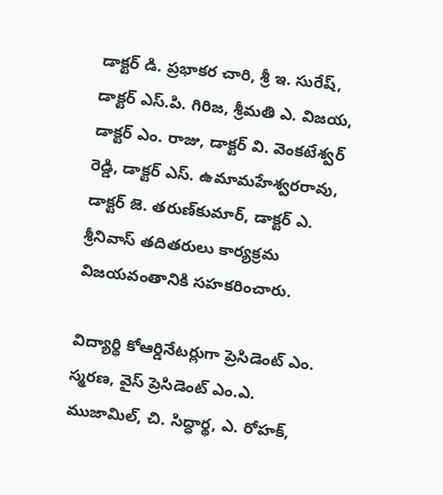డాక్టర్‌ డి. ప్రభాకర చారి, శ్రీ ఇ. సురేష్‌, డాక్టర్‌ ఎస్‌.పి. గిరిజ, శ్రీమతి ఎ. విజయ, డాక్టర్‌ ఎం. రాజు, డాక్టర్‌ వి. వెంకటేశ్వర్‌ రెడ్డి, డాక్టర్‌ ఎస్‌. ఉమామహేశ్వరరావు, డాక్టర్‌ జె. తరుణ్‌కుమార్‌, డాక్టర్‌ ఎ. శ్రీనివాస్‌ తదితరులు కార్యక్రమ విజయవంతానికి సహకరించారు.

విద్యార్థి కోఆర్డినేటర్లుగా ప్రెసిడెంట్‌ ఎం. స్మరణ, వైస్‌ ప్రెసిడెంట్‌ ఎం.ఎ. ముజామిల్‌, చి. సిద్ధార్థ, ఎ. రోహక్‌,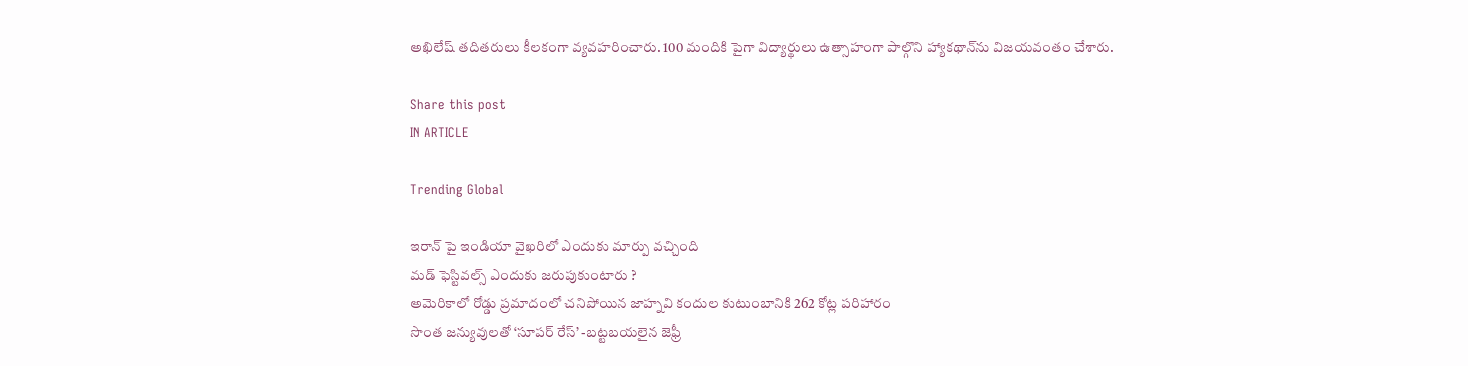అఖిలేష్‌ తదితరులు కీలకంగా వ్యవహరించారు. 100 మందికి పైగా విద్యార్థులు ఉత్సాహంగా పాల్గొని హ్యాకథాన్‌ను విజయవంతం చేశారు.

Share this post
IN ARTICLE

Trending Global

ఇరాన్ పై ఇండియా వైఖరిలో ఎందుకు మార్పు వచ్చింది
మడ్ ఫెస్టివల్స్ ఎందుకు జరుపుకుంటారు ?
అమెరికాలో రోడ్డు ప్రమాదంలో చనిపోయిన జాహ్నవి కందుల కుటుంబానికి 262 కోట్ల పరిహారం
సొంత జన్యువులతో ‘సూపర్ రేస్’ -బట్టబయలైన జెఫ్రీ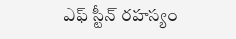ఎఫ్ స్టీన్ రహస్యం